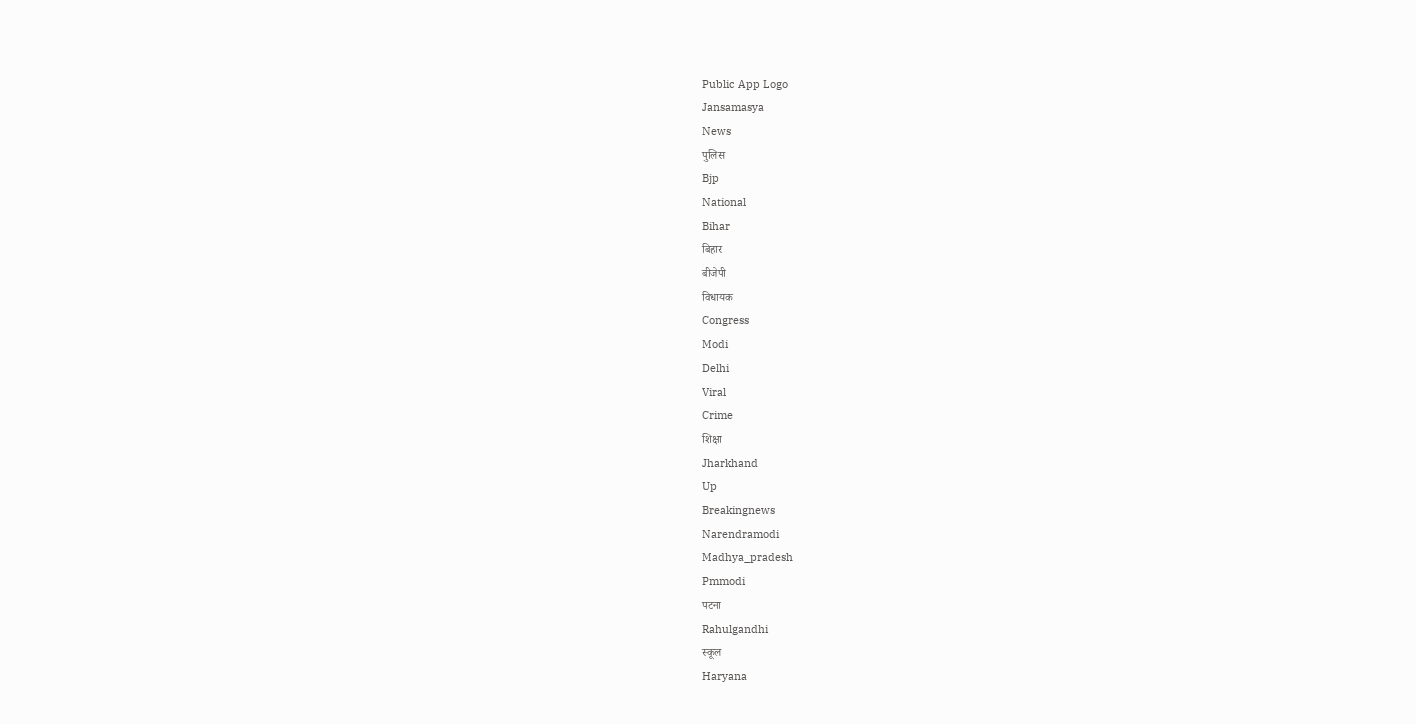Public App Logo
Jansamasya
News
पुलिस
Bjp
National
Bihar
बिहार
बीजेपी
विधायक
Congress
Modi
Delhi
Viral
Crime
शिक्षा
Jharkhand
Up
Breakingnews
Narendramodi
Madhya_pradesh
Pmmodi
पटना
Rahulgandhi
स्कूल
Haryana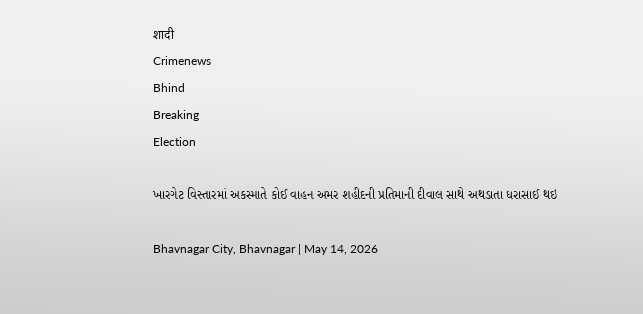शादी
Crimenews
Bhind
Breaking
Election

ખારગેટ વિસ્તારમાં અકસ્માતે કોઈ વાહન અમર શહીદની પ્રતિમાની દીવાલ સાથે અથડાતા ધરાસાઈ થઇ

Bhavnagar City, Bhavnagar | May 14, 2026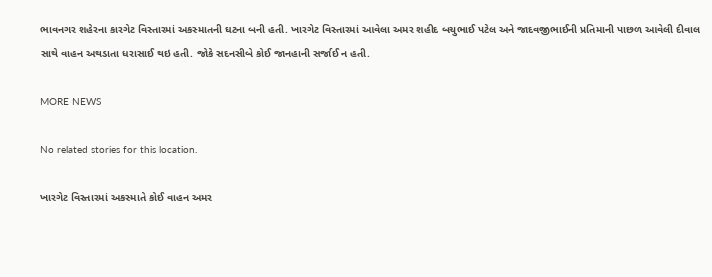ભાવનગર શહેરના કારગેટ વિસ્તારમાં અકસ્માતની ઘટના બની હતી. ખારગેટ વિસ્તારમાં આવેલા અમર શહીદ બચુભાઈ પટેલ અને જાદવજીભાઈની પ્રતિમાની પાછળ આવેલી દીવાલ સાથે વાહન અથડાતા ધરાસાઈ થઇ હતી. જોકે સદનસીબે કોઈ જાનહાની સર્જાઈ ન હતી.

MORE NEWS

No related stories for this location.

ખારગેટ વિસ્તારમાં અકસ્માતે કોઈ વાહન અમર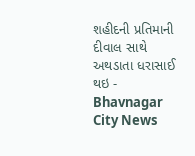શહીદની પ્રતિમાની દીવાલ સાથે અથડાતા ધરાસાઈ થઇ - Bhavnagar City News